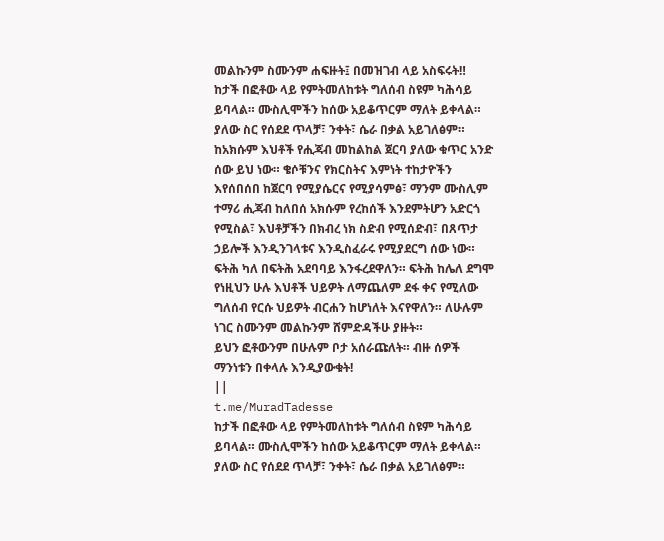መልኩንም ስሙንም ሐፍዙት፤ በመዝገብ ላይ አስፍሩት‼
ከታች በፎቶው ላይ የምትመለከቱት ግለሰብ ስዩም ካሕሳይ ይባላል። ሙስሊሞችን ከሰው አይቆጥርም ማለት ይቀላል። ያለው ስር የሰደደ ጥላቻ፣ ንቀት፣ ሴራ በቃል አይገለፅም። ከአክሱም እህቶች የሒጃብ መከልከል ጀርባ ያለው ቁጥር አንድ ሰው ይህ ነው። ቄሶቹንና የክርስትና እምነት ተከታዮችን እየሰበሰበ ከጀርባ የሚያሴርና የሚያሳምፅ፣ ማንም ሙስሊም ተማሪ ሒጃብ ከለበሰ አክሱም የረከሰች እንደምትሆን አድርጎ የሚስል፣ እህቶቻችን በክብረ ነክ ስድብ የሚሰድብ፣ በጸጥታ ኃይሎች እንዲንገላቱና እንዲስፈራሩ የሚያደርግ ሰው ነው። ፍትሕ ካለ በፍትሕ አደባባይ እንፋረደዋለን። ፍትሕ ከሌለ ደግሞ የነዚህን ሁሉ እህቶች ህይዎት ለማጨለም ደፋ ቀና የሚለው ግለሰብ የርሱ ህይዎት ብርሐን ከሆነለት እናየዋለን። ለሁሉም ነገር ስሙንም መልኩንም ሸምድዳችሁ ያዙት።
ይህን ፎቶውንም በሁሉም ቦታ አሰራጩለት። ብዙ ሰዎች ማንነቱን በቀላሉ እንዲያውቁት!
||
t.me/MuradTadesse
ከታች በፎቶው ላይ የምትመለከቱት ግለሰብ ስዩም ካሕሳይ ይባላል። ሙስሊሞችን ከሰው አይቆጥርም ማለት ይቀላል። ያለው ስር የሰደደ ጥላቻ፣ ንቀት፣ ሴራ በቃል አይገለፅም።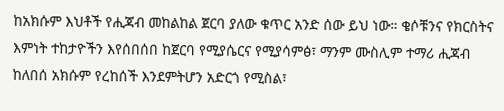ከአክሱም እህቶች የሒጃብ መከልከል ጀርባ ያለው ቁጥር አንድ ሰው ይህ ነው። ቄሶቹንና የክርስትና እምነት ተከታዮችን እየሰበሰበ ከጀርባ የሚያሴርና የሚያሳምፅ፣ ማንም ሙስሊም ተማሪ ሒጃብ ከለበሰ አክሱም የረከሰች እንደምትሆን አድርጎ የሚስል፣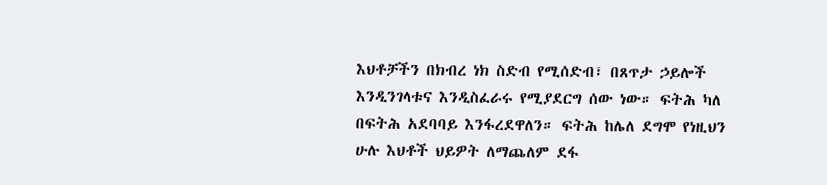እህቶቻችን በክብረ ነክ ስድብ የሚሰድብ፣ በጸጥታ ኃይሎች እንዲንገላቱና እንዲስፈራሩ የሚያደርግ ሰው ነው። ፍትሕ ካለ በፍትሕ አደባባይ እንፋረደዋለን። ፍትሕ ከሌለ ደግሞ የነዚህን ሁሉ እህቶች ህይዎት ለማጨለም ደፋ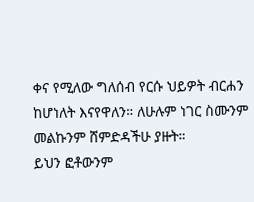ቀና የሚለው ግለሰብ የርሱ ህይዎት ብርሐን ከሆነለት እናየዋለን። ለሁሉም ነገር ስሙንም መልኩንም ሸምድዳችሁ ያዙት።
ይህን ፎቶውንም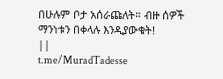በሁሉም ቦታ አሰራጩለት። ብዙ ሰዎች ማንነቱን በቀላሉ እንዲያውቁት!
||
t.me/MuradTadesse